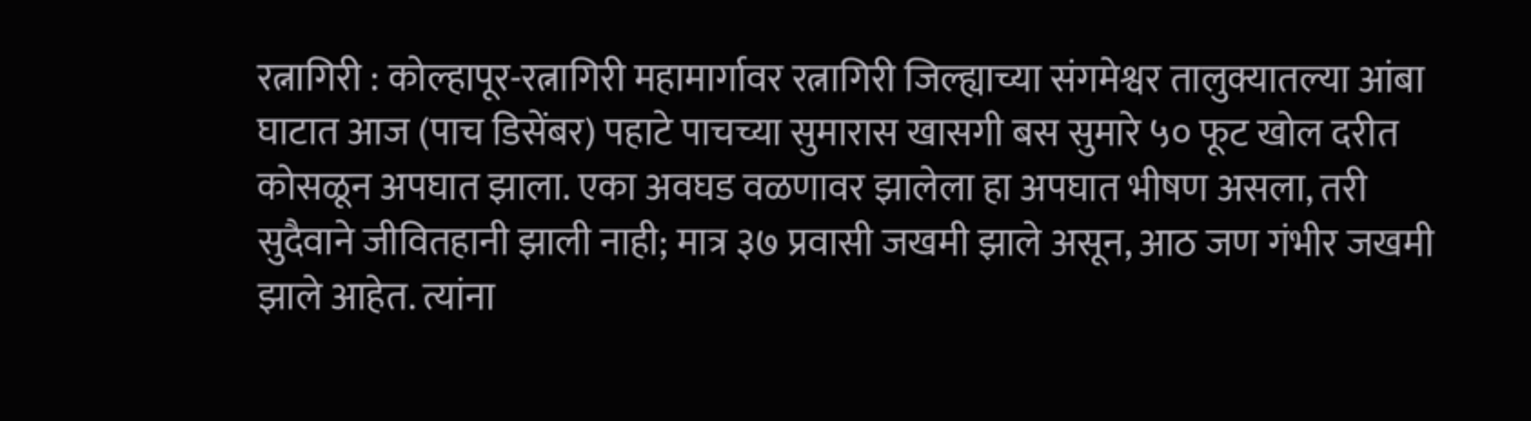रत्नागिरी : कोल्हापूर-रत्नागिरी महामार्गावर रत्नागिरी जिल्ह्याच्या संगमेश्वर तालुक्यातल्या आंबा घाटात आज (पाच डिसेंबर) पहाटे पाचच्या सुमारास खासगी बस सुमारे ५० फूट खोल दरीत कोसळून अपघात झाला. एका अवघड वळणावर झालेला हा अपघात भीषण असला, तरी सुदैवाने जीवितहानी झाली नाही; मात्र ३७ प्रवासी जखमी झाले असून, आठ जण गंभीर जखमी झाले आहेत. त्यांना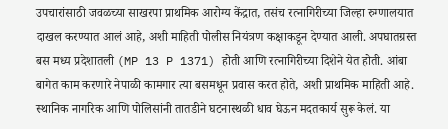उपचारांसाठी जवळच्या साखरपा प्राथमिक आरोग्य केंद्रात, तसंच रत्नागिरीच्या जिल्हा रुग्णालयात दाखल करण्यात आलं आहे, अशी माहिती पोलीस नियंत्रण कक्षाकडून देण्यात आली. अपघातग्रस्त बस मध्य प्रदेशातली (MP 13 P 1371) होती आणि रत्नागिरीच्या दिशेने येत होती. आंबा बागेत काम करणारे नेपाळी कामगार त्या बसमधून प्रवास करत होते, अशी प्राथमिक माहिती आहे. स्थानिक नागरिक आणि पोलिसांनी तातडीने घटनास्थळी धाव घेऊन मदतकार्य सुरू केलं. या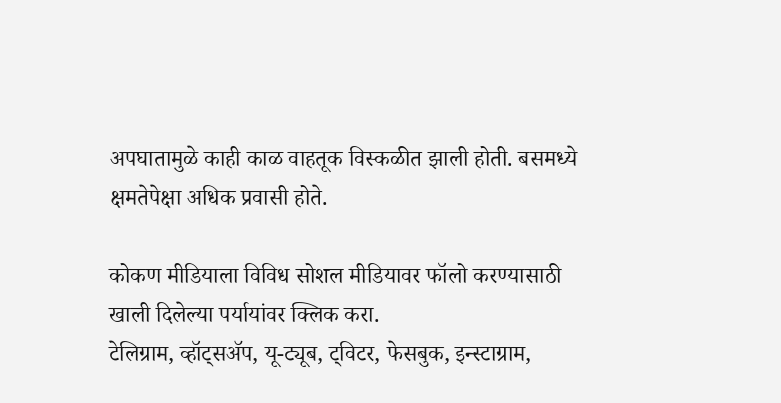अपघातामुळे काही काळ वाहतूक विस्कळीत झाली होती. बसमध्ये क्षमतेपेक्षा अधिक प्रवासी होते.

कोकण मीडियाला विविध सोशल मीडियावर फॉलो करण्यासाठी खाली दिलेल्या पर्यायांवर क्लिक करा.
टेलिग्राम, व्हॉट्सॲप, यू-ट्यूब, ट्विटर, फेसबुक, इन्स्टाग्राम,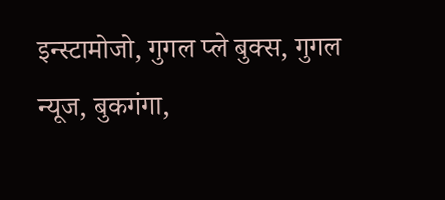इन्स्टामोजो, गुगल प्ले बुक्स, गुगल न्यूज, बुकगंगा,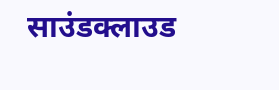साउंडक्लाउड